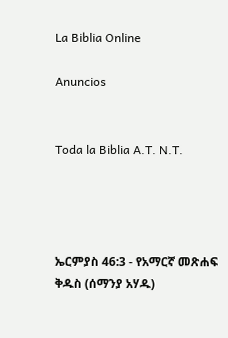La Biblia Online

Anuncios


Toda la Biblia A.T. N.T.




ኤርምያስ 46:3 - የአማርኛ መጽሐፍ ቅዱስ (ሰማንያ አሃዱ)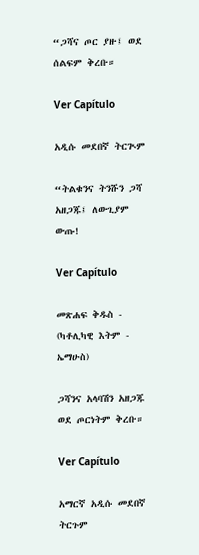“ጋሻና ጦር ያዙ፤ ወደ ሰልፍም ቅረቡ።

Ver Capítulo

አዲሱ መደበኛ ትርጒም

“ትልቁንና ትንሹን ጋሻ አዘጋጁ፤ ለውጊያም ውጡ!

Ver Capítulo

መጽሐፍ ቅዱስ - (ካቶሊካዊ እትም - ኤማሁስ)

ጋሻንና አላባሽን አዘጋጁ ወደ ጦርነትም ቅረቡ።

Ver Capítulo

አማርኛ አዲሱ መደበኛ ትርጉም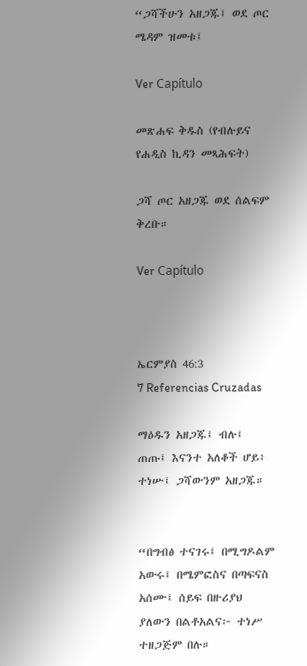“ጋሻችሁን አዘጋጁ፤ ወደ ጦር ሜዳም ዝመቱ፤

Ver Capítulo

መጽሐፍ ቅዱስ (የብሉይና የሐዲስ ኪዳን መጻሕፍት)

ጋሻ ጦር አዘጋጁ ወደ ሰልፍም ቅረቡ።

Ver Capítulo



ኤርምያስ 46:3
7 Referencias Cruzadas

ማዕዱን አዘጋጁ፤ ብሉ፤ ጠጡ፤ እናንተ አለቆች ሆይ፥ ተነሡ፤ ጋሻውንም አዘጋጁ።


“በግብፅ ተናገሩ፤ በሚግዶልም አውሩ፤ በሜምፎስና በጣፍናስ አሰሙ፤ ሰይፍ በዙሪያህ ያለውን በልቶአልና፦ ተነሥ ተዘጋጅም በሉ።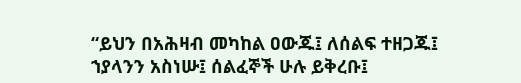“ይህን በአሕዛብ መካከል ዐውጁ፤ ለሰልፍ ተዘጋጁ፤ ኀያላንን አስነሡ፤ ሰልፈኞች ሁሉ ይቅረቡ፤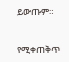ይውጡም።


የሚቀጠቅጥ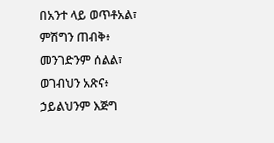በአንተ ላይ ወጥቶአል፣ ምሽግን ጠብቅ፥ መንገድንም ሰልል፣ ወገብህን አጽና፥ ኃይልህንም እጅግ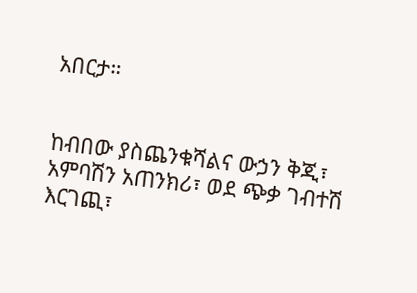አበርታ።


ከብበው ያስጨንቁሻልና ውኃን ቅጂ፣ አምባሽን አጠንክሪ፣ ወደ ጭቃ ገብተሽ እርገጪ፣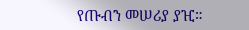የጡብን መሠሪያ ያዢ።